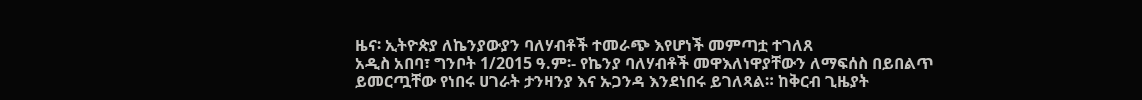ዜና፡ ኢትዮጵያ ለኬንያውያን ባለሃብቶች ተመራጭ እየሆነች መምጣቷ ተገለጸ
አዲስ አበባ፣ ግንቦት 1/2015 ዓ.ም፡- የኬንያ ባለሃብቶች መዋእለነዋያቸውን ለማፍሰስ በይበልጥ ይመርጧቸው የነበሩ ሀገራት ታንዛንያ እና ኡጋንዳ እንደነበሩ ይገለጻል። ከቅርብ ጊዜያት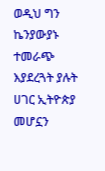ወዲህ ግን ኬንያውያኑ ተመራጭ እያደረጓት ያሉት ሀገር ኢትዮጵያ መሆኗን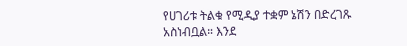የሀገሪቱ ትልቁ የሚዲያ ተቋም ኔሽን በድረገጹ አስነብቧል። እንደ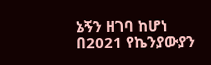ኔኝን ዘገባ ከሆነ በ2021 የኬንያውያን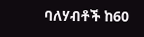ባለሃብቶች ከ60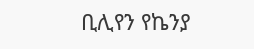ቢሊየን የኬንያ